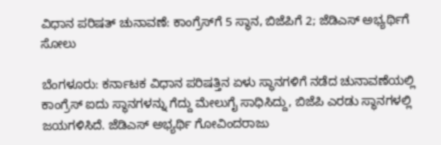ವಿಧಾನ ಪರಿಷತ್ ಚುನಾವಣೆ: ಕಾಂಗ್ರೆಸ್‌ಗೆ 5 ಸ್ಥಾನ, ಬಿಜೆಪಿಗೆ 2; ಜೆಡಿಎಸ್ ಅಭ್ಯರ್ಥಿಗೆ ಸೋಲು

ಬೆಂಗಳೂರು: ಕರ್ನಾಟಕ ವಿಧಾನ ಪರಿಷತ್ತಿನ ಏಳು ಸ್ಥಾನಗಳಿಗೆ ನಡೆದ ಚುನಾವಣೆಯಲ್ಲಿ ಕಾಂಗ್ರೆಸ್ ಐದು ಸ್ಥಾನಗಳನ್ನು ಗೆದ್ದು ಮೇಲುಗೈ ಸಾಧಿಸಿದ್ದು, ಬಿಜೆಪಿ ಎರಡು ಸ್ಥಾನಗಳಲ್ಲಿ ಜಯಗಳಿಸಿದೆ. ಜೆಡಿಎಸ್ ಅಭ್ಯರ್ಥಿ ಗೋವಿಂದರಾಜು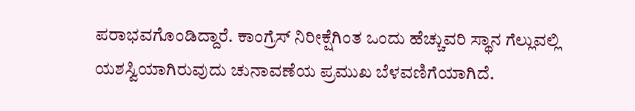ಪರಾಭವಗೊಂಡಿದ್ದಾರೆ. ಕಾಂಗ್ರೆಸ್ ನಿರೀಕ್ಷೆಗಿಂತ ಒಂದು ಹೆಚ್ಚುವರಿ ಸ್ಥಾನ ಗೆಲ್ಲುವಲ್ಲಿ ಯಶಸ್ವಿಯಾಗಿರುವುದು ಚುನಾವಣೆಯ ಪ್ರಮುಖ ಬೆಳವಣಿಗೆಯಾಗಿದೆ.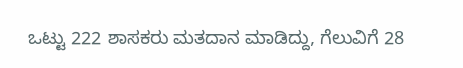ಒಟ್ಟು 222 ಶಾಸಕರು ಮತದಾನ ಮಾಡಿದ್ದು, ಗೆಲುವಿಗೆ 28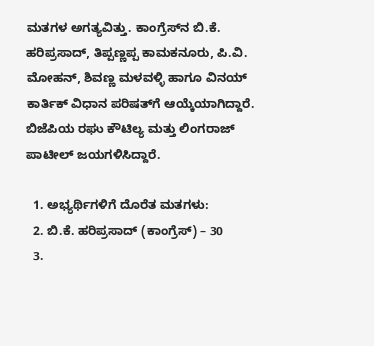ಮತಗಳ ಅಗತ್ಯವಿತ್ತು. ಕಾಂಗ್ರೆಸ್‌ನ ಬಿ.ಕೆ. ಹರಿಪ್ರಸಾದ್, ತಿಪ್ಪಣ್ಣಪ್ಪ ಕಾಮಕನೂರು, ಪಿ.ವಿ. ಮೋಹನ್, ಶಿವಣ್ಣ ಮಳವಳ್ಳಿ ಹಾಗೂ ವಿನಯ್ ಕಾರ್ತಿಕ್ ವಿಧಾನ ಪರಿಷತ್‌ಗೆ ಆಯ್ಕೆಯಾಗಿದ್ದಾರೆ. ಬಿಜೆಪಿಯ ರಘು ಕೌಟಿಲ್ಯ ಮತ್ತು ಲಿಂಗರಾಜ್ ಪಾಟೀಲ್ ಜಯಗಳಿಸಿದ್ದಾರೆ.

  1. ಅಭ್ಯರ್ಥಿಗಳಿಗೆ ದೊರೆತ ಮತಗಳು:
  2. ಬಿ.ಕೆ. ಹರಿಪ್ರಸಾದ್ (ಕಾಂಗ್ರೆಸ್) – 30
  3.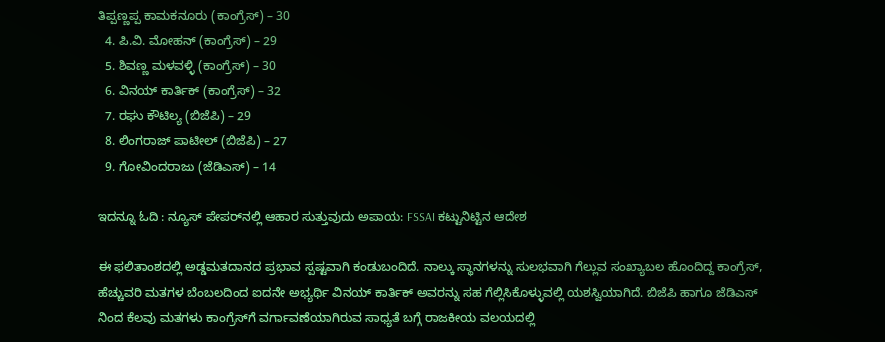ತಿಪ್ಪಣ್ಣಪ್ಪ ಕಾಮಕನೂರು (ಕಾಂಗ್ರೆಸ್) – 30
  4. ಪಿ.ವಿ. ಮೋಹನ್ (ಕಾಂಗ್ರೆಸ್) – 29
  5. ಶಿವಣ್ಣ ಮಳವಳ್ಳಿ (ಕಾಂಗ್ರೆಸ್) – 30
  6. ವಿನಯ್ ಕಾರ್ತಿಕ್ (ಕಾಂಗ್ರೆಸ್) – 32
  7. ರಘು ಕೌಟಿಲ್ಯ (ಬಿಜೆಪಿ) – 29
  8. ಲಿಂಗರಾಜ್ ಪಾಟೀಲ್ (ಬಿಜೆಪಿ) – 27
  9. ಗೋವಿಂದರಾಜು (ಜೆಡಿಎಸ್) – 14

ಇದನ್ನೂ ಓದಿ : ನ್ಯೂಸ್ ಪೇಪರ್‌ನಲ್ಲಿ ಆಹಾರ ಸುತ್ತುವುದು ಅಪಾಯ: FSSAI ಕಟ್ಟುನಿಟ್ಟಿನ ಆದೇಶ

ಈ ಫಲಿತಾಂಶದಲ್ಲಿ ಅಡ್ಡಮತದಾನದ ಪ್ರಭಾವ ಸ್ಪಷ್ಟವಾಗಿ ಕಂಡುಬಂದಿದೆ. ನಾಲ್ಕು ಸ್ಥಾನಗಳನ್ನು ಸುಲಭವಾಗಿ ಗೆಲ್ಲುವ ಸಂಖ್ಯಾಬಲ ಹೊಂದಿದ್ದ ಕಾಂಗ್ರೆಸ್, ಹೆಚ್ಚುವರಿ ಮತಗಳ ಬೆಂಬಲದಿಂದ ಐದನೇ ಅಭ್ಯರ್ಥಿ ವಿನಯ್ ಕಾರ್ತಿಕ್ ಅವರನ್ನು ಸಹ ಗೆಲ್ಲಿಸಿಕೊಳ್ಳುವಲ್ಲಿ ಯಶಸ್ವಿಯಾಗಿದೆ. ಬಿಜೆಪಿ ಹಾಗೂ ಜೆಡಿಎಸ್ ನಿಂದ ಕೆಲವು ಮತಗಳು ಕಾಂಗ್ರೆಸ್‌ಗೆ ವರ್ಗಾವಣೆಯಾಗಿರುವ ಸಾಧ್ಯತೆ ಬಗ್ಗೆ ರಾಜಕೀಯ ವಲಯದಲ್ಲಿ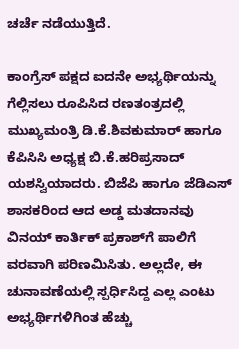ಚರ್ಚೆ ನಡೆಯುತ್ತಿದೆ.

ಕಾಂಗ್ರೆಸ್ ಪಕ್ಷದ ಐದನೇ ಅಭ್ಯರ್ಥಿಯನ್ನು ಗೆಲ್ಲಿಸಲು ರೂಪಿಸಿದ ರಣತಂತ್ರದಲ್ಲಿ ಮುಖ್ಯಮಂತ್ರಿ ಡಿ.ಕೆ.ಶಿವಕುಮಾರ್ ಹಾಗೂ ಕೆಪಿಸಿಸಿ ಅಧ್ಯಕ್ಷ ಬಿ.ಕೆ.ಹರಿಪ್ರಸಾದ್ ಯಶಸ್ವಿಯಾದರು. ಬಿಜೆಪಿ ಹಾಗೂ ಜೆಡಿಎಸ್ ಶಾಸಕರಿಂದ ಆದ ಅಡ್ಡ ಮತದಾನವು ವಿನಯ್ ಕಾರ್ತಿಕ್ ಪ್ರಕಾಶ್‍ಗೆ ಪಾಲಿಗೆ ವರವಾಗಿ ಪರಿಣಮಿಸಿತು. ಅಲ್ಲದೇ, ಈ ಚುನಾವಣೆಯಲ್ಲಿ ಸ್ಪರ್ಧಿಸಿದ್ದ ಎಲ್ಲ ಎಂಟು ಅಭ್ಯರ್ಥಿಗಳಿಗಿಂತ ಹೆಚ್ಚು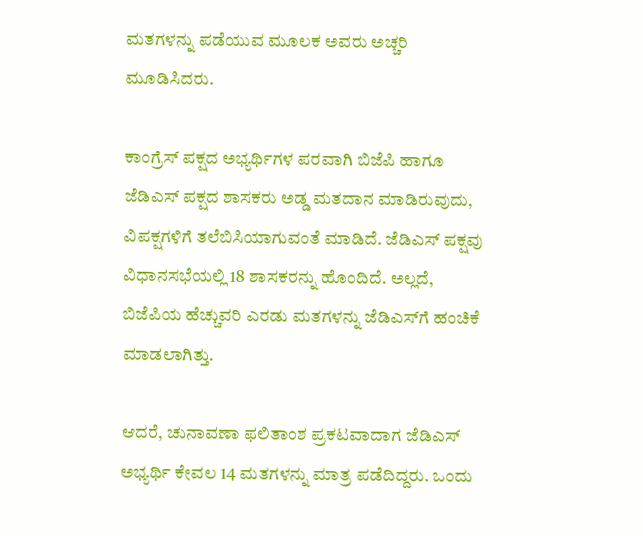ಮತಗಳನ್ನು ಪಡೆಯುವ ಮೂಲಕ ಅವರು ಅಚ್ಚರಿ ಮೂಡಿಸಿದರು.

ಕಾಂಗ್ರೆಸ್ ಪಕ್ಷದ ಅಭ್ಯರ್ಥಿಗಳ ಪರವಾಗಿ ಬಿಜೆಪಿ ಹಾಗೂ ಜೆಡಿಎಸ್ ಪಕ್ಷದ ಶಾಸಕರು ಅಡ್ಡ ಮತದಾನ ಮಾಡಿರುವುದು, ವಿಪಕ್ಷಗಳಿಗೆ ತಲೆಬಿಸಿಯಾಗುವಂತೆ ಮಾಡಿದೆ. ಜೆಡಿಎಸ್ ಪಕ್ಷವು ವಿಧಾನಸಭೆಯಲ್ಲಿ 18 ಶಾಸಕರನ್ನು ಹೊಂದಿದೆ. ಅಲ್ಲದೆ, ಬಿಜೆಪಿಯ ಹೆಚ್ಚುವರಿ ಎರಡು ಮತಗಳನ್ನು ಜೆಡಿಎಸ್‍ಗೆ ಹಂಚಿಕೆ ಮಾಡಲಾಗಿತ್ತು.

ಆದರೆ, ಚುನಾವಣಾ ಫಲಿತಾಂಶ ಪ್ರಕಟವಾದಾಗ ಜೆಡಿಎಸ್ ಅಭ್ಯರ್ಥಿ ಕೇವಲ 14 ಮತಗಳನ್ನು ಮಾತ್ರ ಪಡೆದಿದ್ದರು. ಒಂದು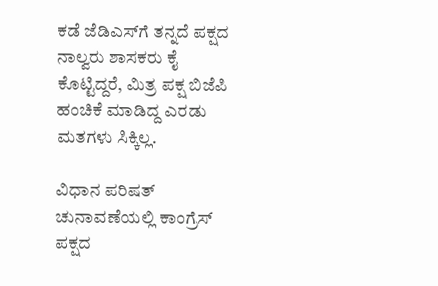ಕಡೆ ಜೆಡಿಎಸ್‍ಗೆ ತನ್ನದೆ ಪಕ್ಷದ ನಾಲ್ವರು ಶಾಸಕರು ಕೈ ಕೊಟ್ಟಿದ್ದರೆ, ಮಿತ್ರ ಪಕ್ಷ ಬಿಜೆಪಿ ಹಂಚಿಕೆ ಮಾಡಿದ್ದ ಎರಡು ಮತಗಳು ಸಿಕ್ಕಿಲ್ಲ.

ವಿಧಾನ ಪರಿಷತ್ ಚುನಾವಣೆಯಲ್ಲಿ ಕಾಂಗ್ರೆಸ್ ಪಕ್ಷದ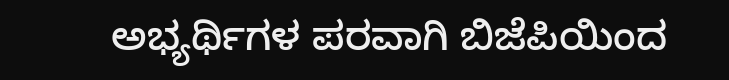ಅಭ್ಯರ್ಥಿಗಳ ಪರವಾಗಿ ಬಿಜೆಪಿಯಿಂದ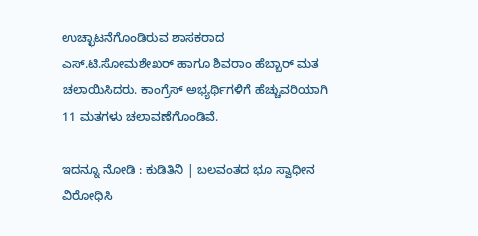ಉಚ್ಛಾಟನೆಗೊಂಡಿರುವ ಶಾಸಕರಾದ ಎಸ್.ಟಿ.ಸೋಮಶೇಖರ್ ಹಾಗೂ ಶಿವರಾಂ ಹೆಬ್ಬಾರ್ ಮತ ಚಲಾಯಿಸಿದರು. ಕಾಂಗ್ರೆಸ್ ಅಭ್ಯರ್ಥಿಗಳಿಗೆ ಹೆಚ್ಚುವರಿಯಾಗಿ 11 ಮತಗಳು ಚಲಾವಣೆಗೊಂಡಿವೆ.

ಇದನ್ನೂ ನೋಡಿ : ಕುಡಿತಿನಿ | ಬಲವಂತದ ಭೂ ಸ್ವಾಧೀನ ವಿರೋಧಿಸಿ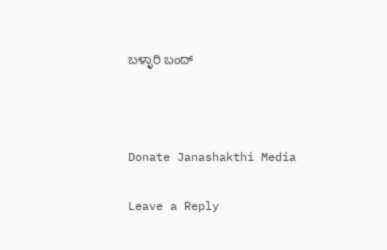ಬಳ್ಳಾರಿ ಬಂದ್



Donate Janashakthi Media

Leave a Reply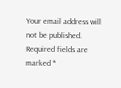Your email address will not be published. Required fields are marked *